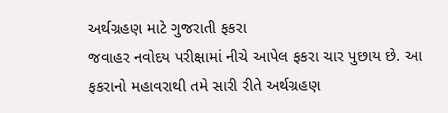અર્થગ્રહણ માટે ગુજરાતી ફકરા
જવાહર નવોદય પરીક્ષામાં નીચે આપેલ ફકરા ચાર પુછાય છે. આ ફકરાનો મહાવરાથી તમે સારી રીતે અર્થગ્રહણ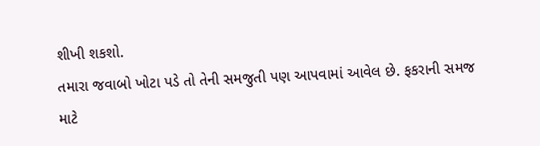શીખી શકશો.
તમારા જવાબો ખોટા પડે તો તેની સમજુતી પણ આપવામાં આવેલ છે. ફકરાની સમજ માટે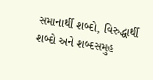સમાનાર્થી શબ્દો, વિરુદ્ધાર્થી શબ્દો અને શબ્દસમુહ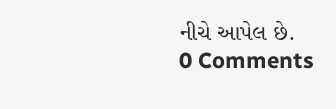નીચે આપેલ છે.
0 Comments